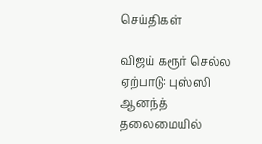செய்திகள்

விஜய் கரூர் செல்ல ஏற்பாடு: புஸ்ஸி ஆனந்த் தலைமையில்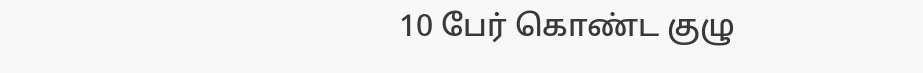10 பேர் கொண்ட குழு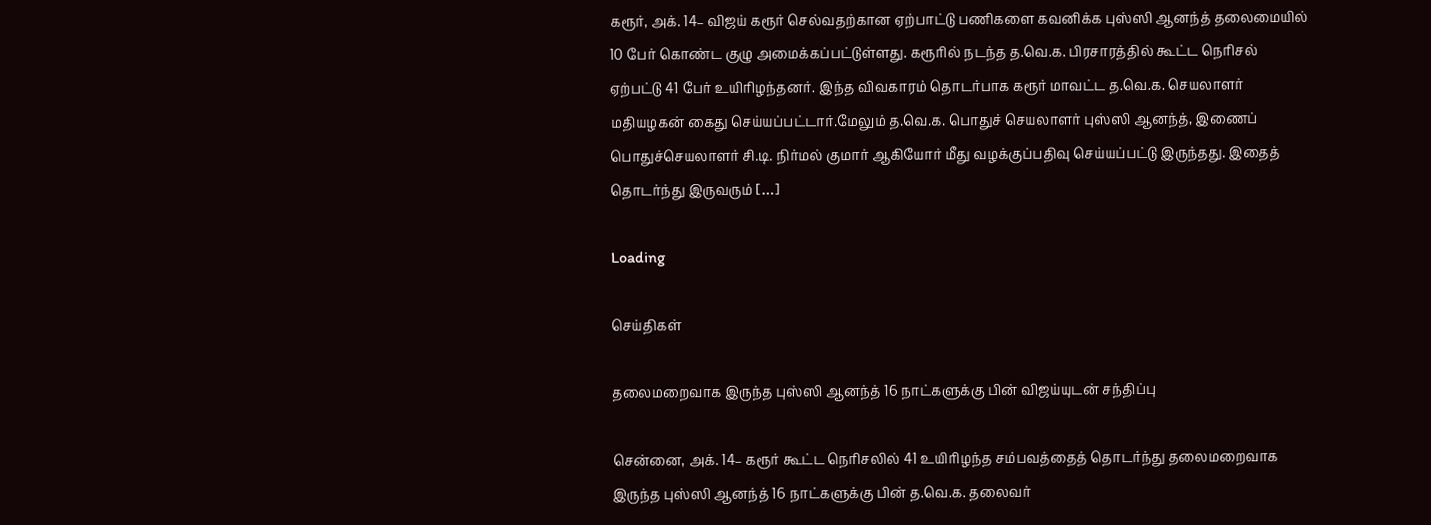கரூர், அக். 14– விஜய் கரூர் செல்வதற்கான ஏற்பாட்டு பணிகளை கவனிக்க புஸ்ஸி ஆனந்த் தலைமையில் 10 பேர் கொண்ட குழு அமைக்கப்பட்டுள்ளது. கரூரில் நடந்த த.வெ.க. பிரசாரத்தில் கூட்ட நெரிசல் ஏற்பட்டு 41 பேர் உயிரிழந்தனர். இந்த விவகாரம் தொடர்பாக கரூர் மாவட்ட த.வெ.க. செயலாளர் மதியழகன் கைது செய்யப்பட்டார்.மேலும் த.வெ.க. பொதுச் செயலாளர் புஸ்ஸி ஆனந்த், இணைப் பொதுச்செயலாளர் சி.டி. நிர்மல் குமார் ஆகியோர் மீது வழக்குப்பதிவு செய்யப்பட்டு இருந்தது. இதைத் தொடர்ந்து இருவரும் […]

Loading

செய்திகள்

தலைமறைவாக இருந்த புஸ்ஸி ஆனந்த் 16 நாட்களுக்கு பின் விஜய்யுடன் சந்திப்பு

சென்னை, அக். 14– கரூர் கூட்ட நெரிசலில் 41 உயிரிழந்த சம்பவத்தைத் தொடர்ந்து தலைமறைவாக இருந்த புஸ்ஸி ஆனந்த் 16 நாட்களுக்கு பின் த.வெ.க. தலைவர்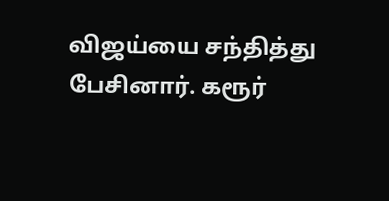விஜய்யை சந்தித்து பேசினார். கரூர்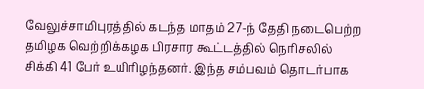வேலுச்சாமிபுரத்தில் கடந்த மாதம் 27-ந் தேதி நடைபெற்ற தமிழக வெற்றிக்கழக பிரசார கூட்டத்தில் நெரிசலில் சிக்கி 41 பேர் உயிரிழந்தனர். இந்த சம்பவம் தொடர்பாக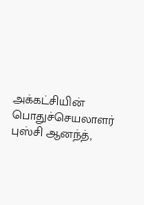அக்கட்சியின் பொதுச்செயலாளர் புஸ்சி ஆனந்த்,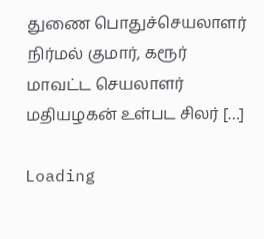துணை பொதுச்செயலாளர் நிர்மல் குமார், கரூர் மாவட்ட செயலாளர் மதியழகன் உள்பட சிலர் […]

Loading